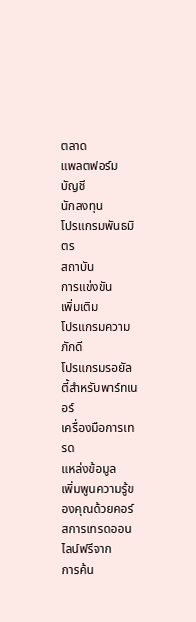ตลาด
แพลตฟอร์ม
บัญชี
นักลงทุน
โปรแกรมพันธมิตร
สถาบัน
การแข่งขัน
เพิ่มเติม
โปรแกรมความภักดี
โปรแกรมรอยัลตี้สำหรับพาร์ทเนอร์
เครื่องมือการเทรด
แหล่งข้อมูล
เพิ่มพูนความรู้ของคุณด้วยคอร์สการเทรดออนไลน์ฟรีจาก
การค้น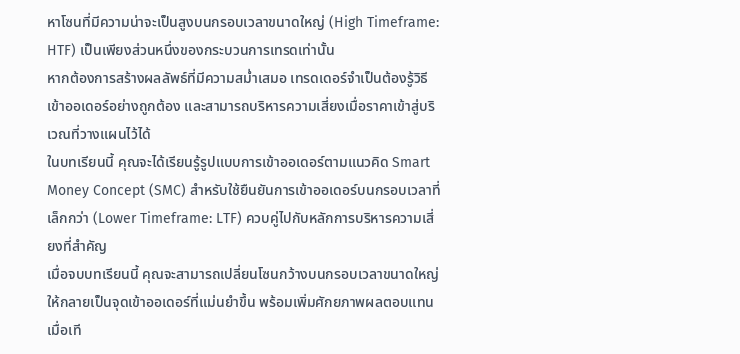หาโซนที่มีความน่าจะเป็นสูงบนกรอบเวลาขนาดใหญ่ (High Timeframe: HTF) เป็นเพียงส่วนหนึ่งของกระบวนการเทรดเท่านั้น
หากต้องการสร้างผลลัพธ์ที่มีความสม่ำเสมอ เทรดเดอร์จำเป็นต้องรู้วิธีเข้าออเดอร์อย่างถูกต้อง และสามารถบริหารความเสี่ยงเมื่อราคาเข้าสู่บริเวณที่วางแผนไว้ได้
ในบทเรียนนี้ คุณจะได้เรียนรู้รูปแบบการเข้าออเดอร์ตามแนวคิด Smart Money Concept (SMC) สำหรับใช้ยืนยันการเข้าออเดอร์บนกรอบเวลาที่เล็กกว่า (Lower Timeframe: LTF) ควบคู่ไปกับหลักการบริหารความเสี่ยงที่สำคัญ
เมื่อจบบทเรียนนี้ คุณจะสามารถเปลี่ยนโซนกว้างบนกรอบเวลาขนาดใหญ่ให้กลายเป็นจุดเข้าออเดอร์ที่แม่นยำขึ้น พร้อมเพิ่มศักยภาพผลตอบแทนเมื่อเที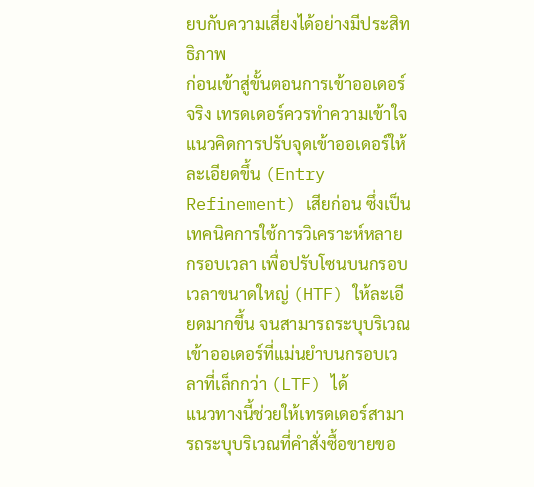ยบกับความเสี่ยงได้อย่างมีประสิทธิภาพ
ก่อนเข้าสู่ขั้นตอนการเข้าออเดอร์จริง เทรดเดอร์ควรทำความเข้าใจแนวคิดการปรับจุดเข้าออเดอร์ให้ละเอียดขึ้น (Entry Refinement) เสียก่อน ซึ่งเป็นเทคนิคการใช้การวิเคราะห์หลายกรอบเวลา เพื่อปรับโซนบนกรอบเวลาขนาดใหญ่ (HTF) ให้ละเอียดมากขึ้น จนสามารถระบุบริเวณเข้าออเดอร์ที่แม่นยำบนกรอบเวลาที่เล็กกว่า (LTF) ได้
แนวทางนี้ช่วยให้เทรดเดอร์สามารถระบุบริเวณที่คำสั่งซื้อขายขอ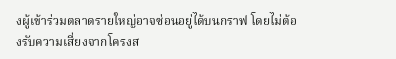งผู้เข้าร่วมตลาดรายใหญ่อาจซ่อนอยู่ได้บนกราฟ โดยไม่ต้องรับความเสี่ยงจากโครงส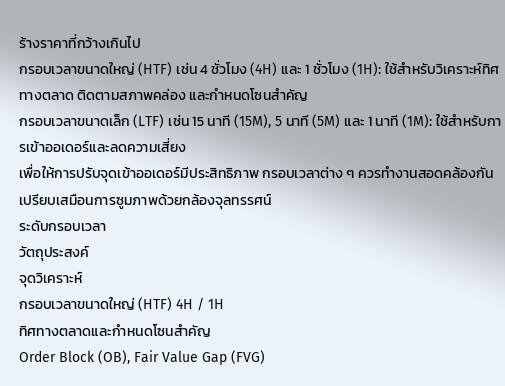ร้างราคาที่กว้างเกินไป
กรอบเวลาขนาดใหญ่ (HTF) เช่น 4 ชั่วโมง (4H) และ 1 ชั่วโมง (1H): ใช้สำหรับวิเคราะห์ทิศทางตลาด ติดตามสภาพคล่อง และกำหนดโซนสำคัญ
กรอบเวลาขนาดเล็ก (LTF) เช่น 15 นาที (15M), 5 นาที (5M) และ 1 นาที (1M): ใช้สำหรับการเข้าออเดอร์และลดความเสี่ยง
เพื่อให้การปรับจุดเข้าออเดอร์มีประสิทธิภาพ กรอบเวลาต่าง ๆ ควรทำงานสอดคล้องกัน เปรียบเสมือนการซูมภาพด้วยกล้องจุลทรรศน์
ระดับกรอบเวลา
วัตถุประสงค์
จุดวิเคราะห์
กรอบเวลาขนาดใหญ่ (HTF) 4H / 1H
ทิศทางตลาดและกำหนดโซนสำคัญ
Order Block (OB), Fair Value Gap (FVG)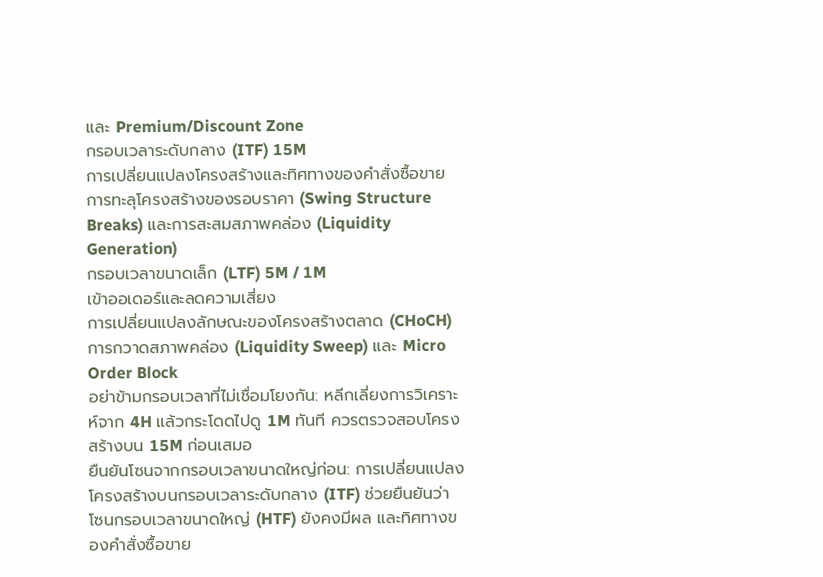และ Premium/Discount Zone
กรอบเวลาระดับกลาง (ITF) 15M
การเปลี่ยนแปลงโครงสร้างและทิศทางของคำสั่งซื้อขาย
การทะลุโครงสร้างของรอบราคา (Swing Structure Breaks) และการสะสมสภาพคล่อง (Liquidity Generation)
กรอบเวลาขนาดเล็ก (LTF) 5M / 1M
เข้าออเดอร์และลดความเสี่ยง
การเปลี่ยนแปลงลักษณะของโครงสร้างตลาด (CHoCH) การกวาดสภาพคล่อง (Liquidity Sweep) และ Micro Order Block
อย่าข้ามกรอบเวลาที่ไม่เชื่อมโยงกัน: หลีกเลี่ยงการวิเคราะห์จาก 4H แล้วกระโดดไปดู 1M ทันที ควรตรวจสอบโครงสร้างบน 15M ก่อนเสมอ
ยืนยันโซนจากกรอบเวลาขนาดใหญ่ก่อน: การเปลี่ยนแปลงโครงสร้างบนกรอบเวลาระดับกลาง (ITF) ช่วยยืนยันว่าโซนกรอบเวลาขนาดใหญ่ (HTF) ยังคงมีผล และทิศทางของคำสั่งซื้อขาย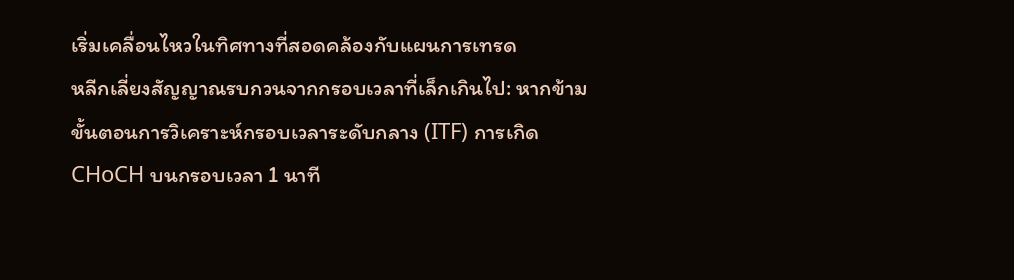เริ่มเคลื่อนไหวในทิศทางที่สอดคล้องกับแผนการเทรด
หลีกเลี่ยงสัญญาณรบกวนจากกรอบเวลาที่เล็กเกินไป: หากข้ามขั้นตอนการวิเคราะห์กรอบเวลาระดับกลาง (ITF) การเกิด CHoCH บนกรอบเวลา 1 นาที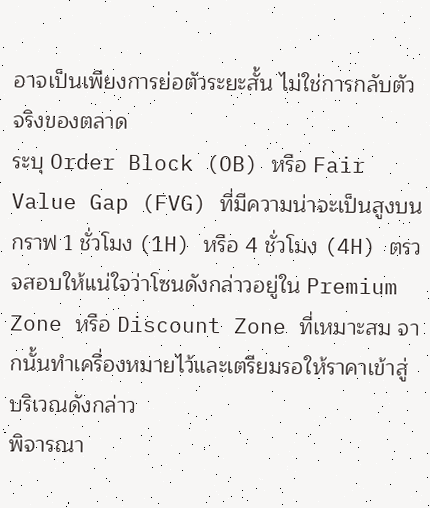อาจเป็นเพียงการย่อตัวระยะสั้น ไม่ใช่การกลับตัวจริงของตลาด
ระบุ Order Block (OB) หรือ Fair Value Gap (FVG) ที่มีความน่าจะเป็นสูงบนกราฟ 1 ชั่วโมง (1H) หรือ 4 ชั่วโมง (4H) ตรวจสอบให้แน่ใจว่าโซนดังกล่าวอยู่ใน Premium Zone หรือ Discount Zone ที่เหมาะสม จากนั้นทำเครื่องหมายไว้และเตรียมรอให้ราคาเข้าสู่บริเวณดังกล่าว
พิจารณา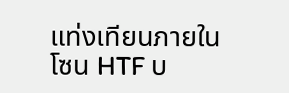แท่งเทียนภายในโซน HTF บ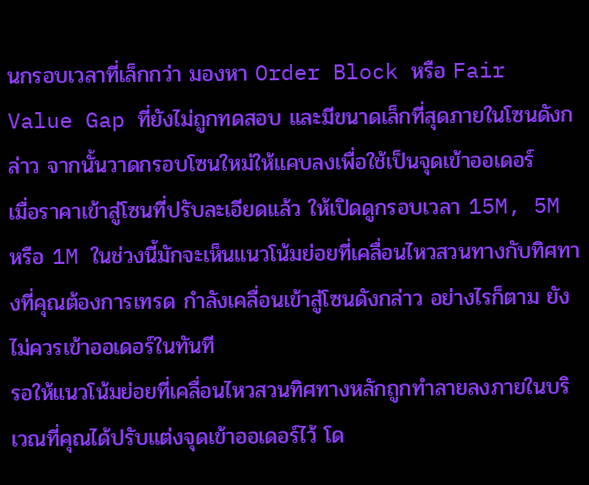นกรอบเวลาที่เล็กกว่า มองหา Order Block หรือ Fair Value Gap ที่ยังไม่ถูกทดสอบ และมีขนาดเล็กที่สุดภายในโซนดังกล่าว จากนั้นวาดกรอบโซนใหม่ให้แคบลงเพื่อใช้เป็นจุดเข้าออเดอร์
เมื่อราคาเข้าสู่โซนที่ปรับละเอียดแล้ว ให้เปิดดูกรอบเวลา 15M, 5M หรือ 1M ในช่วงนี้มักจะเห็นแนวโน้มย่อยที่เคลื่อนไหวสวนทางกับทิศทางที่คุณต้องการเทรด กำลังเคลื่อนเข้าสู่โซนดังกล่าว อย่างไรก็ตาม ยังไม่ควรเข้าออเดอร์ในทันที
รอให้แนวโน้มย่อยที่เคลื่อนไหวสวนทิศทางหลักถูกทำลายลงภายในบริเวณที่คุณได้ปรับแต่งจุดเข้าออเดอร์ไว้ โด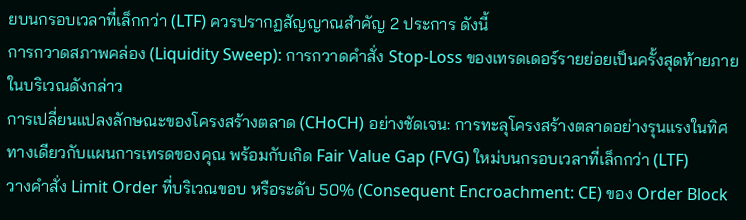ยบนกรอบเวลาที่เล็กกว่า (LTF) ควรปรากฏสัญญาณสำคัญ 2 ประการ ดังนี้
การกวาดสภาพคล่อง (Liquidity Sweep): การกวาดคำสั่ง Stop-Loss ของเทรดเดอร์รายย่อยเป็นครั้งสุดท้ายภายในบริเวณดังกล่าว
การเปลี่ยนแปลงลักษณะของโครงสร้างตลาด (CHoCH) อย่างชัดเจน: การทะลุโครงสร้างตลาดอย่างรุนแรงในทิศทางเดียวกับแผนการเทรดของคุณ พร้อมกับเกิด Fair Value Gap (FVG) ใหม่บนกรอบเวลาที่เล็กกว่า (LTF)
วางคำสั่ง Limit Order ที่บริเวณขอบ หรือระดับ 50% (Consequent Encroachment: CE) ของ Order Block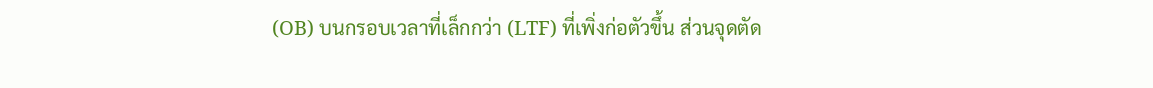(OB) บนกรอบเวลาที่เล็กกว่า (LTF) ที่เพิ่งก่อตัวขึ้น ส่วนจุดตัด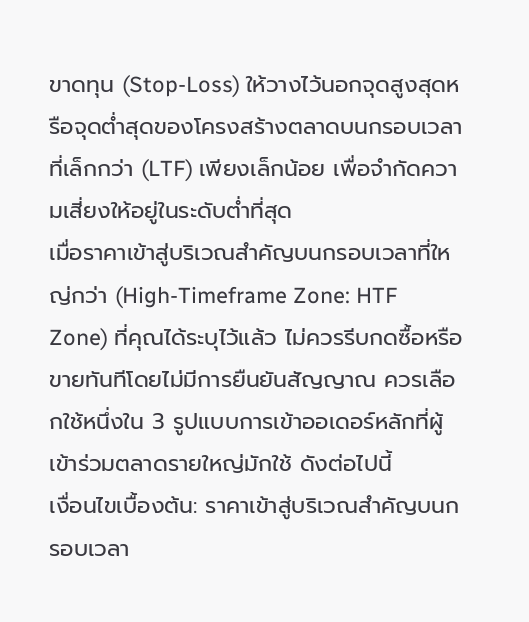ขาดทุน (Stop-Loss) ให้วางไว้นอกจุดสูงสุดหรือจุดต่ำสุดของโครงสร้างตลาดบนกรอบเวลาที่เล็กกว่า (LTF) เพียงเล็กน้อย เพื่อจำกัดความเสี่ยงให้อยู่ในระดับต่ำที่สุด
เมื่อราคาเข้าสู่บริเวณสำคัญบนกรอบเวลาที่ใหญ่กว่า (High-Timeframe Zone: HTF Zone) ที่คุณได้ระบุไว้แล้ว ไม่ควรรีบกดซื้อหรือขายทันทีโดยไม่มีการยืนยันสัญญาณ ควรเลือกใช้หนึ่งใน 3 รูปแบบการเข้าออเดอร์หลักที่ผู้เข้าร่วมตลาดรายใหญ่มักใช้ ดังต่อไปนี้
เงื่อนไขเบื้องต้น: ราคาเข้าสู่บริเวณสำคัญบนกรอบเวลา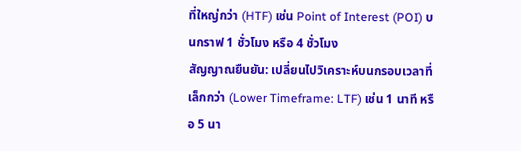ที่ใหญ่กว่า (HTF) เช่น Point of Interest (POI) บนกราฟ 1 ชั่วโมง หรือ 4 ชั่วโมง
สัญญาณยืนยัน: เปลี่ยนไปวิเคราะห์บนกรอบเวลาที่เล็กกว่า (Lower Timeframe: LTF) เช่น 1 นาที หรือ 5 นา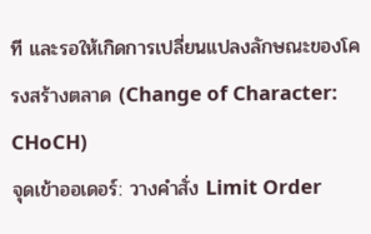ที และรอให้เกิดการเปลี่ยนแปลงลักษณะของโครงสร้างตลาด (Change of Character: CHoCH)
จุดเข้าออเดอร์: วางคำสั่ง Limit Order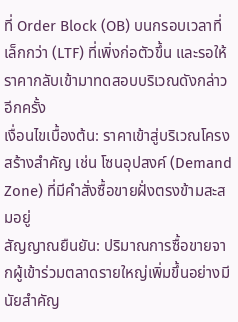ที่ Order Block (OB) บนกรอบเวลาที่เล็กกว่า (LTF) ที่เพิ่งก่อตัวขึ้น และรอให้ราคากลับเข้ามาทดสอบบริเวณดังกล่าวอีกครั้ง
เงื่อนไขเบื้องต้น: ราคาเข้าสู่บริเวณโครงสร้างสำคัญ เช่น โซนอุปสงค์ (Demand Zone) ที่มีคำสั่งซื้อขายฝั่งตรงข้ามสะสมอยู่
สัญญาณยืนยัน: ปริมาณการซื้อขายจากผู้เข้าร่วมตลาดรายใหญ่เพิ่มขึ้นอย่างมีนัยสำคัญ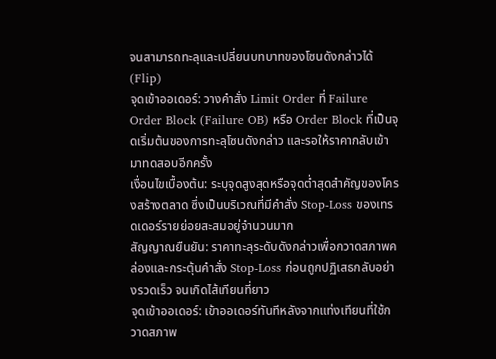จนสามารถทะลุและเปลี่ยนบทบาทของโซนดังกล่าวได้ (Flip)
จุดเข้าออเดอร์: วางคำสั่ง Limit Order ที่ Failure Order Block (Failure OB) หรือ Order Block ที่เป็นจุดเริ่มต้นของการทะลุโซนดังกล่าว และรอให้ราคากลับเข้ามาทดสอบอีกครั้ง
เงื่อนไขเบื้องต้น: ระบุจุดสูงสุดหรือจุดต่ำสุดสำคัญของโครงสร้างตลาด ซึ่งเป็นบริเวณที่มีคำสั่ง Stop-Loss ของเทรดเดอร์รายย่อยสะสมอยู่จำนวนมาก
สัญญาณยืนยัน: ราคาทะลุระดับดังกล่าวเพื่อกวาดสภาพคล่องและกระตุ้นคำสั่ง Stop-Loss ก่อนถูกปฏิเสธกลับอย่างรวดเร็ว จนเกิดไส้เทียนที่ยาว
จุดเข้าออเดอร์: เข้าออเดอร์ทันทีหลังจากแท่งเทียนที่ใช้กวาดสภาพ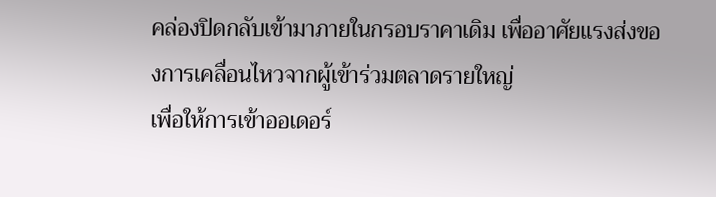คล่องปิดกลับเข้ามาภายในกรอบราคาเดิม เพื่ออาศัยแรงส่งของการเคลื่อนไหวจากผู้เข้าร่วมตลาดรายใหญ่
เพื่อให้การเข้าออเดอร์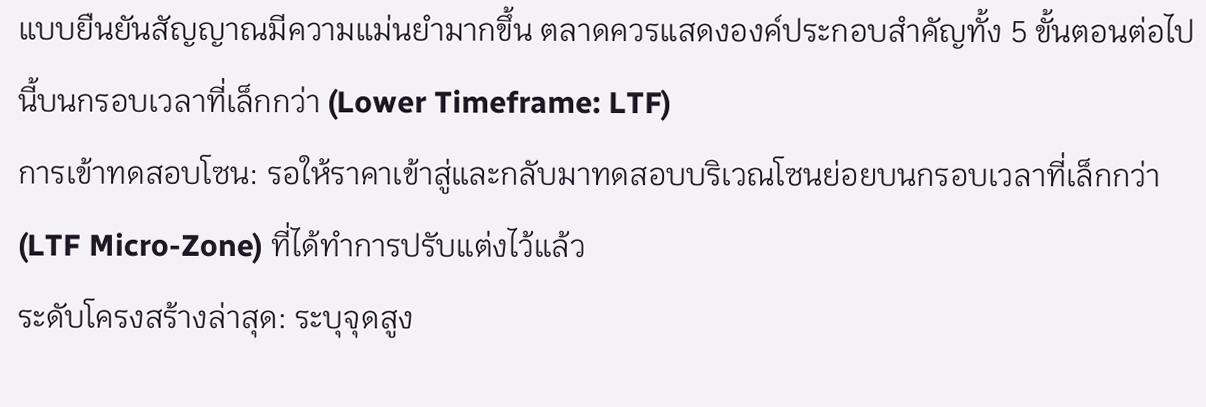แบบยืนยันสัญญาณมีความแม่นยำมากขึ้น ตลาดควรแสดงองค์ประกอบสำคัญทั้ง 5 ขั้นตอนต่อไปนี้บนกรอบเวลาที่เล็กกว่า (Lower Timeframe: LTF)
การเข้าทดสอบโซน: รอให้ราคาเข้าสู่และกลับมาทดสอบบริเวณโซนย่อยบนกรอบเวลาที่เล็กกว่า (LTF Micro-Zone) ที่ได้ทำการปรับแต่งไว้แล้ว
ระดับโครงสร้างล่าสุด: ระบุจุดสูง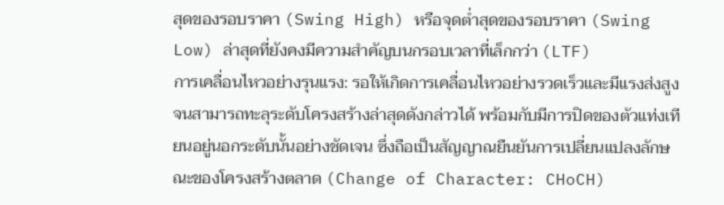สุดของรอบราคา (Swing High) หรือจุดต่ำสุดของรอบราคา (Swing Low) ล่าสุดที่ยังคงมีความสำคัญบนกรอบเวลาที่เล็กกว่า (LTF)
การเคลื่อนไหวอย่างรุนแรง: รอให้เกิดการเคลื่อนไหวอย่างรวดเร็วและมีแรงส่งสูง จนสามารถทะลุระดับโครงสร้างล่าสุดดังกล่าวได้ พร้อมกับมีการปิดของตัวแท่งเทียนอยู่นอกระดับนั้นอย่างชัดเจน ซึ่งถือเป็นสัญญาณยืนยันการเปลี่ยนแปลงลักษณะของโครงสร้างตลาด (Change of Character: CHoCH)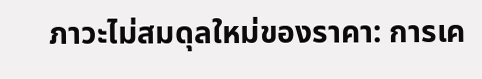ภาวะไม่สมดุลใหม่ของราคา: การเค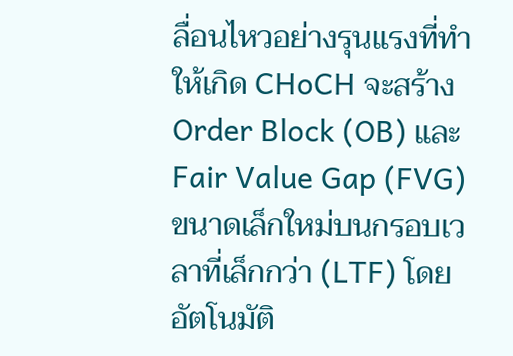ลื่อนไหวอย่างรุนแรงที่ทำให้เกิด CHoCH จะสร้าง Order Block (OB) และ Fair Value Gap (FVG) ขนาดเล็กใหม่บนกรอบเวลาที่เล็กกว่า (LTF) โดยอัตโนมัติ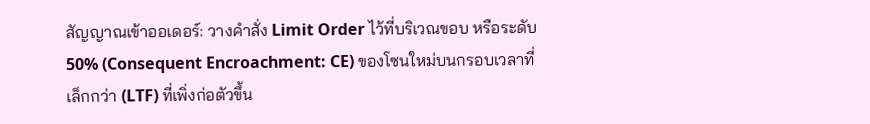สัญญาณเข้าออเดอร์: วางคำสั่ง Limit Order ไว้ที่บริเวณขอบ หรือระดับ 50% (Consequent Encroachment: CE) ของโซนใหม่บนกรอบเวลาที่เล็กกว่า (LTF) ที่เพิ่งก่อตัวขึ้น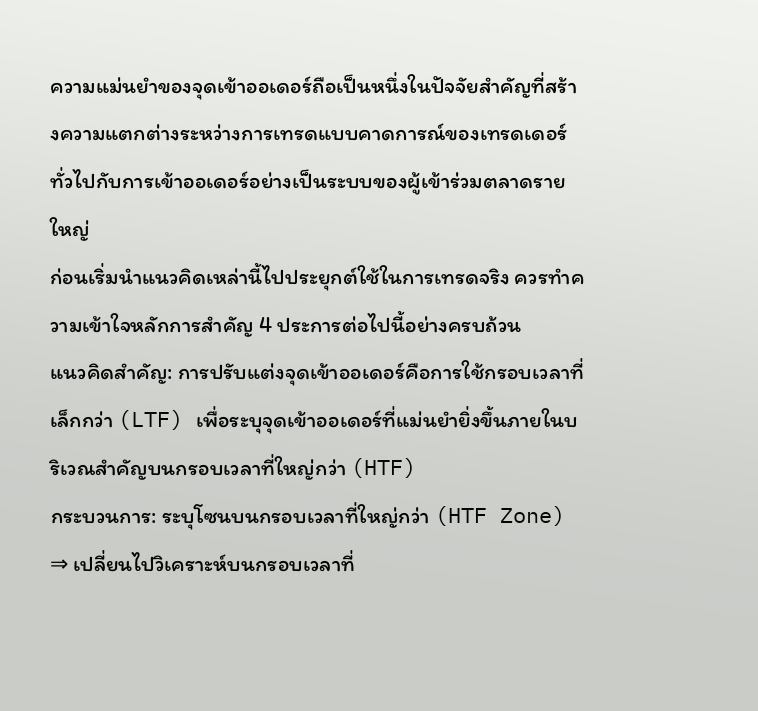ความแม่นยำของจุดเข้าออเดอร์ถือเป็นหนึ่งในปัจจัยสำคัญที่สร้างความแตกต่างระหว่างการเทรดแบบคาดการณ์ของเทรดเดอร์ทั่วไปกับการเข้าออเดอร์อย่างเป็นระบบของผู้เข้าร่วมตลาดรายใหญ่
ก่อนเริ่มนำแนวคิดเหล่านี้ไปประยุกต์ใช้ในการเทรดจริง ควรทำความเข้าใจหลักการสำคัญ 4 ประการต่อไปนี้อย่างครบถ้วน
แนวคิดสำคัญ: การปรับแต่งจุดเข้าออเดอร์คือการใช้กรอบเวลาที่เล็กกว่า (LTF) เพื่อระบุจุดเข้าออเดอร์ที่แม่นยำยิ่งขึ้นภายในบริเวณสำคัญบนกรอบเวลาที่ใหญ่กว่า (HTF)
กระบวนการ: ระบุโซนบนกรอบเวลาที่ใหญ่กว่า (HTF Zone) ⇒ เปลี่ยนไปวิเคราะห์บนกรอบเวลาที่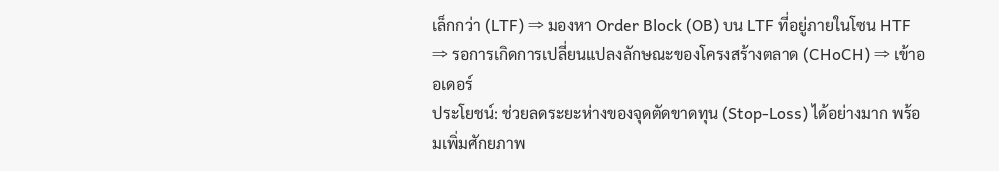เล็กกว่า (LTF) ⇒ มองหา Order Block (OB) บน LTF ที่อยู่ภายในโซน HTF ⇒ รอการเกิดการเปลี่ยนแปลงลักษณะของโครงสร้างตลาด (CHoCH) ⇒ เข้าออเดอร์
ประโยชน์: ช่วยลดระยะห่างของจุดตัดขาดทุน (Stop-Loss) ได้อย่างมาก พร้อมเพิ่มศักยภาพ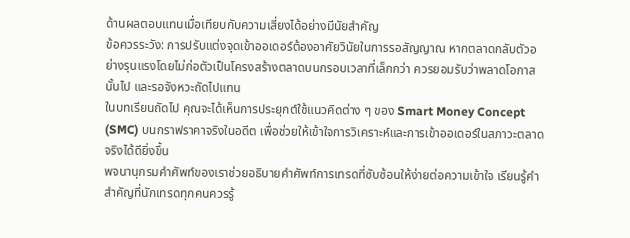ด้านผลตอบแทนเมื่อเทียบกับความเสี่ยงได้อย่างมีนัยสำคัญ
ข้อควรระวัง: การปรับแต่งจุดเข้าออเดอร์ต้องอาศัยวินัยในการรอสัญญาณ หากตลาดกลับตัวอย่างรุนแรงโดยไม่ก่อตัวเป็นโครงสร้างตลาดบนกรอบเวลาที่เล็กกว่า ควรยอมรับว่าพลาดโอกาสนั้นไป และรอจังหวะถัดไปแทน
ในบทเรียนถัดไป คุณจะได้เห็นการประยุกต์ใช้แนวคิดต่าง ๆ ของ Smart Money Concept (SMC) บนกราฟราคาจริงในอดีต เพื่อช่วยให้เข้าใจการวิเคราะห์และการเข้าออเดอร์ในสภาวะตลาดจริงได้ดียิ่งขึ้น
พจนานุกรมคำศัพท์ของเราช่วยอธิบายคำศัพท์การเทรดที่ซับซ้อนให้ง่ายต่อความเข้าใจ เรียนรู้คำสำคัญที่นักเทรดทุกคนควรรู้